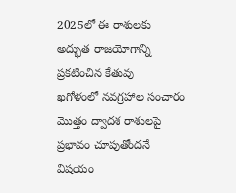2025లో ఈ రాశులకు అద్భుత రాజయోగాన్ని ప్రకటించిన కేతువు
ఖగోళంలో నవగ్రహాల సంచారం మొత్తం ద్వాదశ రాశులపై ప్రభావం చూపుతోందనే విషయం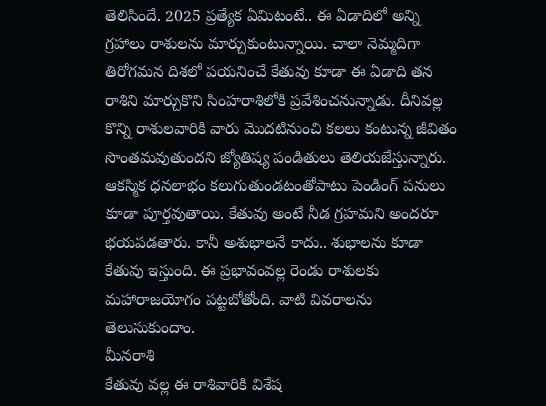తెలిసిందే. 2025 ప్రత్యేక ఏమిటంటే.. ఈ ఏడాదిలో అన్ని గ్రహాలు రాశులను మార్చుకుంటున్నాయి. చాలా నెమ్మదిగా తిరోగమన దిశలో పయనించే కేతువు కూడా ఈ ఏడాది తన రాశిని మార్చుకొని సింహరాశిలోకి ప్రవేశించనున్నాడు. దీనివల్ల కొన్ని రాశులవారికి వారు మొదటినుంచి కలలు కంటున్న జీవితం సొంతమవుతుందని జ్యోతిష్య పండితులు తెలియజేస్తున్నారు. ఆకస్మిక ధనలాభం కలుగుతుండటంతోపాటు పెండింగ్ పనులు కూడా పూర్తవుతాయి. కేతువు అంటే నీడ గ్రహమని అందరూ భయపడతారు. కానీ అశుభాలనే కాదు.. శుభాలను కూడా కేతువు ఇస్తుంది. ఈ ప్రభావంవల్ల రెండు రాశులకు మహారాజయోగం పట్టబోతోంది. వాటి వివరాలను తెలుసుకుందాం.
మీనరాశి
కేతువు వల్ల ఈ రాశివారికి విశేష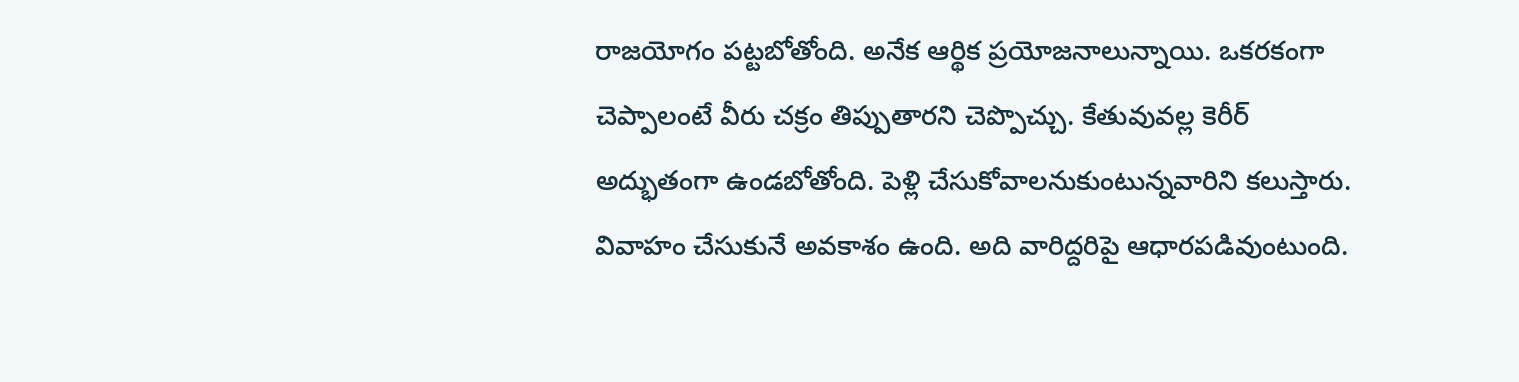రాజయోగం పట్టబోతోంది. అనేక ఆర్థిక ప్రయోజనాలున్నాయి. ఒకరకంగా చెప్పాలంటే వీరు చక్రం తిప్పుతారని చెప్పొచ్చు. కేతువువల్ల కెరీర్ అద్భుతంగా ఉండబోతోంది. పెళ్లి చేసుకోవాలనుకుంటున్నవారిని కలుస్తారు. వివాహం చేసుకునే అవకాశం ఉంది. అది వారిద్దరిపై ఆధారపడివుంటుంది.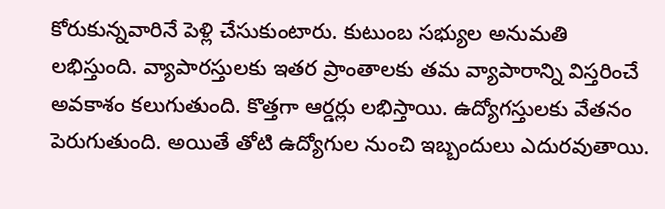కోరుకున్నవారినే పెళ్లి చేసుకుంటారు. కుటుంబ సభ్యుల అనుమతి లభిస్తుంది. వ్యాపారస్తులకు ఇతర ప్రాంతాలకు తమ వ్యాపారాన్ని విస్తరించే అవకాశం కలుగుతుంది. కొత్తగా ఆర్డర్లు లభిస్తాయి. ఉద్యోగస్తులకు వేతనం పెరుగుతుంది. అయితే తోటి ఉద్యోగుల నుంచి ఇబ్బందులు ఎదురవుతాయి.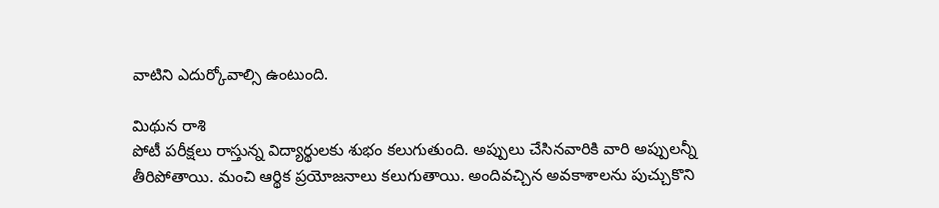వాటిని ఎదుర్కోవాల్సి ఉంటుంది.

మిథున రాశి
పోటీ పరీక్షలు రాస్తున్న విద్యార్థులకు శుభం కలుగుతుంది. అప్పులు చేసినవారికి వారి అప్పులన్నీ తీరిపోతాయి. మంచి ఆర్థిక ప్రయోజనాలు కలుగుతాయి. అందివచ్చిన అవకాశాలను పుచ్చుకొని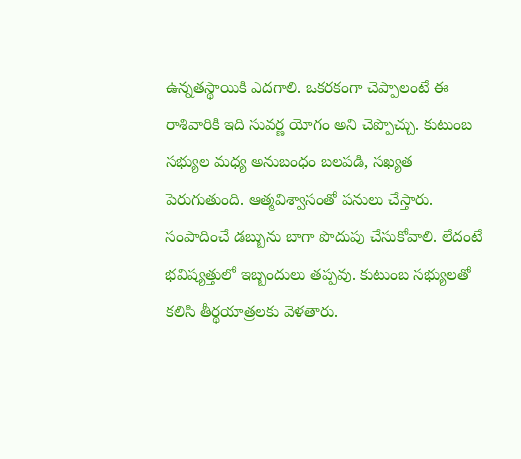ఉన్నతస్థాయికి ఎదగాలి. ఒకరకంగా చెప్పాలంటే ఈ రాశివారికి ఇది సువర్ణ యోగం అని చెప్పొచ్చు. కుటుంబ సభ్యుల మధ్య అనుబంధం బలపడి, సఖ్యత పెరుగుతుంది. ఆత్మవిశ్వాసంతో పనులు చేస్తారు. సంపాదించే డబ్బును బాగా పొదుపు చేసుకోవాలి. లేదంటే భవిష్యత్తులో ఇబ్బందులు తప్పవు. కుటుంబ సభ్యులతో కలిసి తీర్థయాత్రలకు వెళతారు.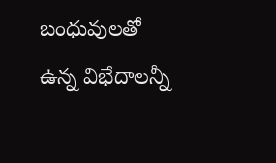బంధువులతో ఉన్న విభేదాలన్నీ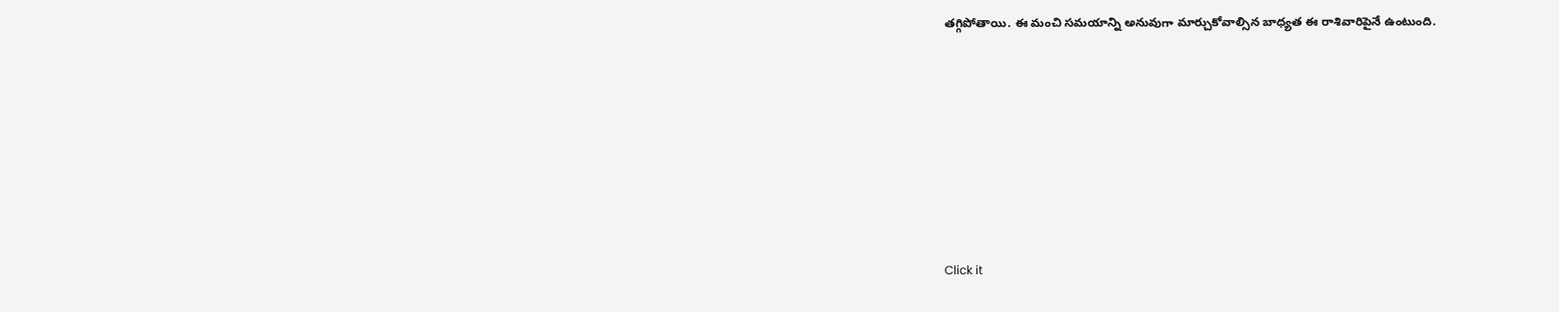తగ్గిపోతాయి. ఈ మంచి సమయాన్ని అనువుగా మార్చుకోవాల్సిన బాధ్యత ఈ రాశివారిపైనే ఉంటుంది.












Click it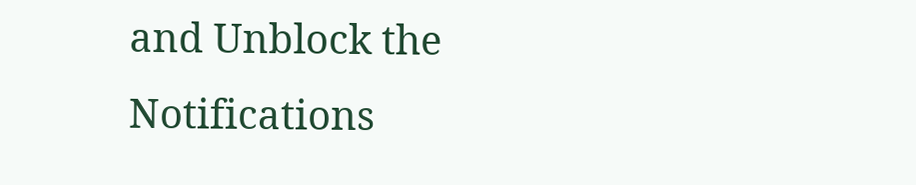and Unblock the Notifications